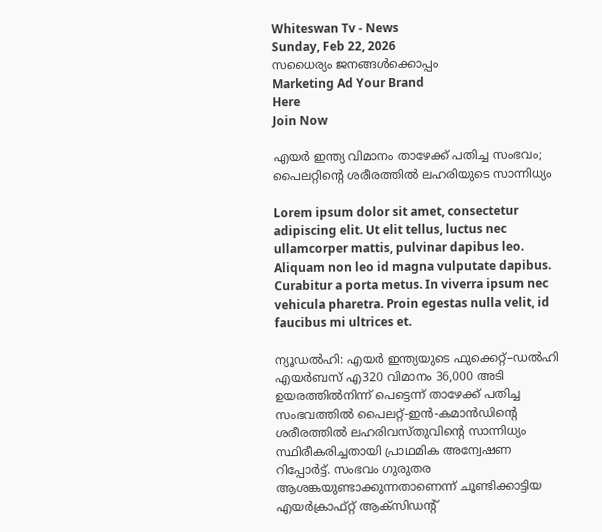Whiteswan Tv - News
Sunday, Feb 22, 2026
സധൈര്യം ജനങ്ങൾക്കൊപ്പം
Marketing Ad Your Brand
Here
Join Now

എയർ ഇന്ത്യ വിമാനം താഴേക്ക് പതിച്ച സംഭവം; പൈലറ്റിന്റെ ശരീരത്തിൽ ലഹരിയുടെ സാന്നിധ്യം

Lorem ipsum dolor sit amet, consectetur adipiscing elit. Ut elit tellus, luctus nec ullamcorper mattis, pulvinar dapibus leo. Aliquam non leo id magna vulputate dapibus. Curabitur a porta metus. In viverra ipsum nec vehicula pharetra. Proin egestas nulla velit, id faucibus mi ultrices et.

ന്യൂഡൽഹി: എയർ ഇന്ത്യയുടെ ഫുക്കെറ്റ്–ഡൽഹി എയർബസ് എ320 വിമാനം 36,000 അടി ഉയരത്തിൽനിന്ന് പെട്ടെന്ന് താഴേക്ക് പതിച്ച സംഭവത്തിൽ പൈലറ്റ്-ഇൻ-കമാൻഡിന്റെ ശരീരത്തിൽ ലഹരിവസ്തുവിന്റെ സാന്നിധ്യം സ്ഥിരീകരിച്ചതായി പ്രാഥമിക അന്വേഷണ റിപ്പോർട്ട്. സംഭവം ഗുരുതര ആശങ്കയുണ്ടാക്കുന്നതാണെന്ന് ചൂണ്ടിക്കാട്ടിയ എയർക്രാഫ്റ്റ് ആക്സിഡന്റ്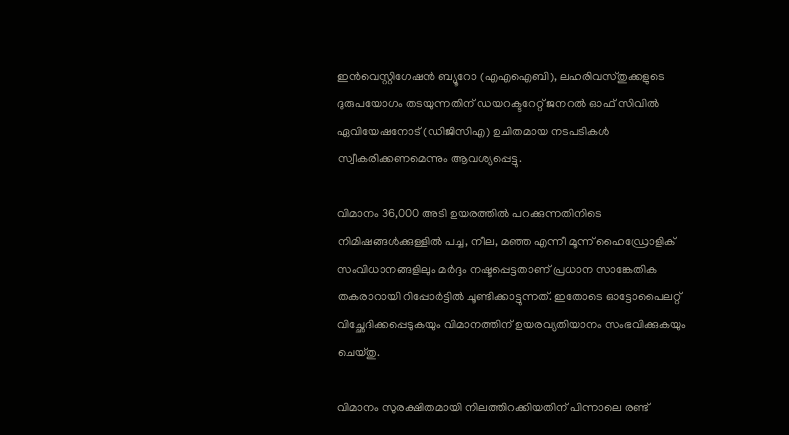ഇൻവെസ്റ്റിഗേഷൻ ബ്യൂറോ (എഎഐബി), ലഹരിവസ്തുക്കളുടെ ദുരുപയോഗം തടയുന്നതിന് ഡയറക്ടറേറ്റ് ജനറൽ ഓഫ് സിവിൽ ഏവിയേഷനോട് (ഡിജിസിഎ) ഉചിതമായ നടപടികൾ സ്വീകരിക്കണമെന്നും ആവശ്യപ്പെട്ടു.

വിമാനം 36,000 അടി ഉയരത്തിൽ പറക്കുന്നതിനിടെ നിമിഷങ്ങൾക്കുള്ളിൽ പച്ച, നീല, മഞ്ഞ എന്നീ മൂന്ന് ഹൈഡ്രോളിക് സംവിധാനങ്ങളിലും മർദ്ദം നഷ്ടപ്പെട്ടതാണ് പ്രധാന സാങ്കേതിക തകരാറായി റിപ്പോർട്ടിൽ ചൂണ്ടിക്കാട്ടുന്നത്. ഇതോടെ ഓട്ടോപൈലറ്റ് വിച്ഛേദിക്കപ്പെടുകയും വിമാനത്തിന് ഉയരവ്യതിയാനം സംഭവിക്കുകയും ചെയ്തു.

വിമാനം സുരക്ഷിതമായി നിലത്തിറക്കിയതിന് പിന്നാലെ രണ്ട്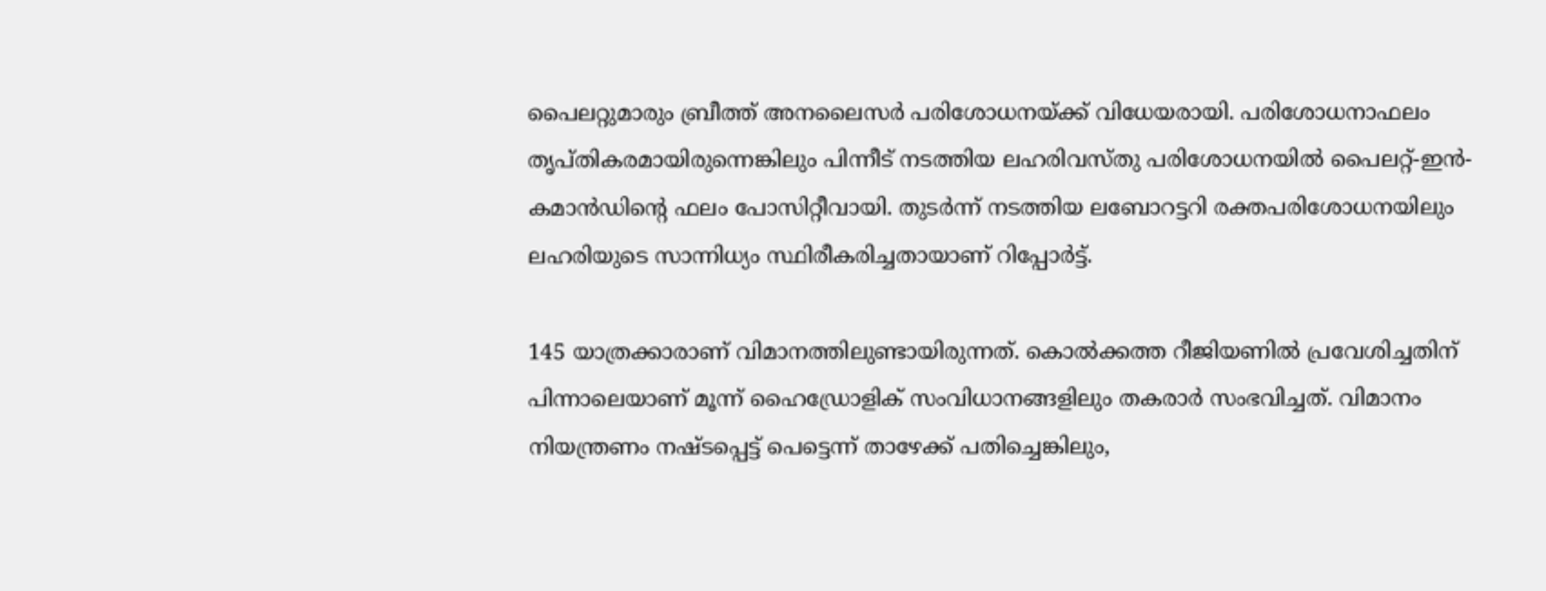പൈലറ്റുമാരും ബ്രീത്ത് അനലൈസർ പരിശോധനയ്ക്ക് വിധേയരായി. പരിശോധനാഫലം തൃപ്തികരമായിരുന്നെങ്കിലും പിന്നീട് നടത്തിയ ലഹരിവസ്തു പരിശോധനയിൽ പൈലറ്റ്-ഇൻ-കമാൻഡിന്റെ ഫലം പോസിറ്റീവായി. തുടർന്ന് നടത്തിയ ലബോറട്ടറി രക്തപരിശോധനയിലും ലഹരിയുടെ സാന്നിധ്യം സ്ഥിരീകരിച്ചതായാണ് റിപ്പോർട്ട്.

145 യാത്രക്കാരാണ് വിമാനത്തിലുണ്ടായിരുന്നത്. കൊൽക്കത്ത റീജിയണിൽ പ്രവേശിച്ചതിന് പിന്നാലെയാണ് മൂന്ന് ഹൈഡ്രോളിക് സംവിധാനങ്ങളിലും തകരാർ സംഭവിച്ചത്. വിമാനം നിയന്ത്രണം നഷ്ടപ്പെട്ട് പെട്ടെന്ന് താഴേക്ക് പതിച്ചെങ്കിലും,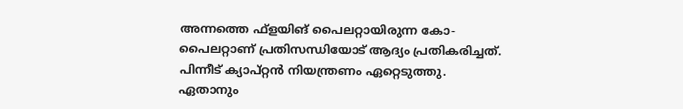അന്നത്തെ ഫ്‌ളയിങ് പൈലറ്റായിരുന്ന കോ-പൈലറ്റാണ് പ്രതിസന്ധിയോട് ആദ്യം പ്രതികരിച്ചത്. പിന്നീട് ക്യാപ്റ്റൻ നിയന്ത്രണം ഏറ്റെടുത്തു. ഏതാനും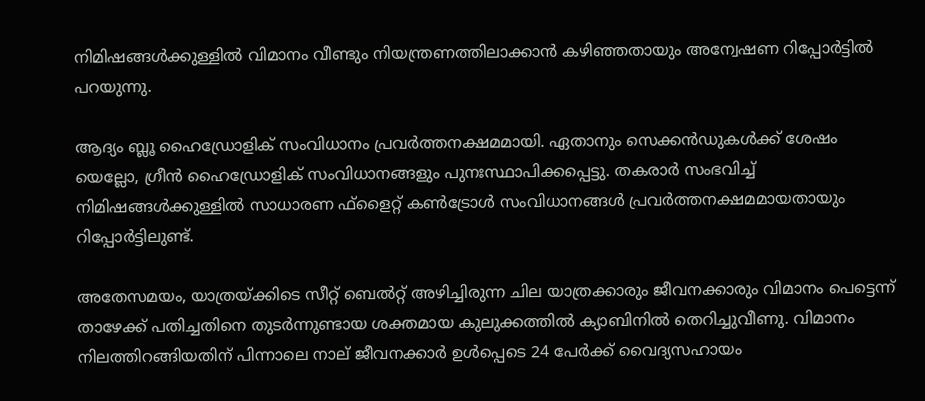നിമിഷങ്ങൾക്കുള്ളിൽ വിമാനം വീണ്ടും നിയന്ത്രണത്തിലാക്കാൻ കഴിഞ്ഞതായും അന്വേഷണ റിപ്പോർട്ടിൽ പറയുന്നു.

ആദ്യം ബ്ലൂ ഹൈഡ്രോളിക് സംവിധാനം പ്രവർത്തനക്ഷമമായി. ഏതാനും സെക്കൻഡുകൾക്ക് ശേഷം യെല്ലോ, ഗ്രീൻ ഹൈഡ്രോളിക് സംവിധാനങ്ങളും പുനഃസ്ഥാപിക്കപ്പെട്ടു. തകരാർ സംഭവിച്ച് നിമിഷങ്ങൾക്കുള്ളിൽ സാധാരണ ഫ്‌ളൈറ്റ് കൺട്രോൾ സംവിധാനങ്ങൾ പ്രവർത്തനക്ഷമമായതായും റിപ്പോർട്ടിലുണ്ട്.

അതേസമയം, യാത്രയ്ക്കിടെ സീറ്റ് ബെൽറ്റ് അഴിച്ചിരുന്ന ചില യാത്രക്കാരും ജീവനക്കാരും വിമാനം പെട്ടെന്ന് താഴേക്ക് പതിച്ചതിനെ തുടർന്നുണ്ടായ ശക്തമായ കുലുക്കത്തിൽ ക്യാബിനിൽ തെറിച്ചുവീണു. വിമാനം നിലത്തിറങ്ങിയതിന് പിന്നാലെ നാല് ജീവനക്കാർ ഉൾപ്പെടെ 24 പേർക്ക് വൈദ്യസഹായം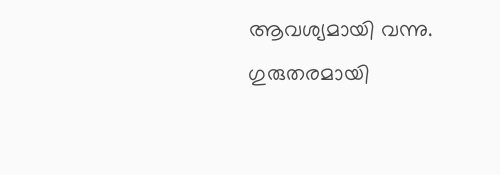ആവശ്യമായി വന്നു. ഗുരുതരമായി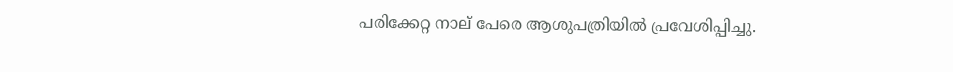പരിക്കേറ്റ നാല് പേരെ ആശുപത്രിയിൽ പ്രവേശിപ്പിച്ചു.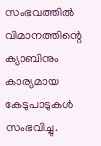സംഭവത്തിൽ വിമാനത്തിന്റെ ക്യാബിനും കാര്യമായ കേടുപാടുകൾ സംഭവിച്ചു.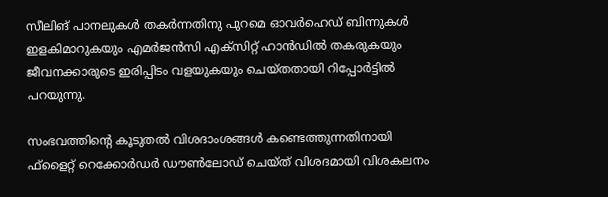സീലിങ് പാനലുകൾ തകർന്നതിനു പുറമെ ഓവർഹെഡ് ബിന്നുകൾ ഇളകിമാറുകയും എമർജൻസി എക്സിറ്റ് ഹാൻഡിൽ തകരുകയും ജീവനക്കാരുടെ ഇരിപ്പിടം വളയുകയും ചെയ്തതായി റിപ്പോർട്ടിൽ പറയുന്നു.

സംഭവത്തിന്റെ കൂടുതൽ വിശദാംശങ്ങൾ കണ്ടെത്തുന്നതിനായി ഫ്‌ളൈറ്റ് റെക്കോർഡർ ഡൗൺലോഡ് ചെയ്ത് വിശദമായി വിശകലനം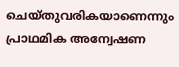ചെയ്തുവരികയാണെന്നും പ്രാഥമിക അന്വേഷണ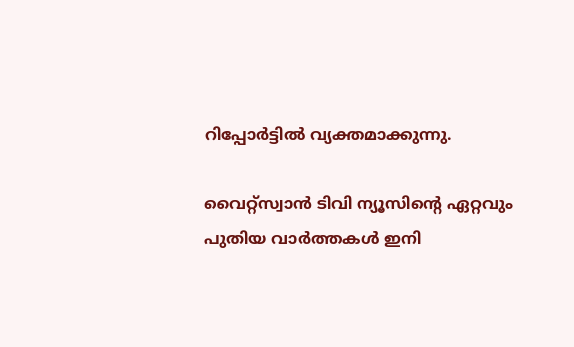റിപ്പോർട്ടിൽ വ്യക്തമാക്കുന്നു.

വൈറ്റ്സ്വാൻ ടിവി ന്യൂസിന്റെ ഏറ്റവും പുതിയ വാർത്തകൾ ഇനി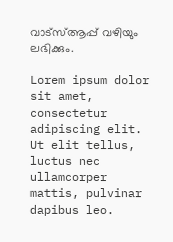വാട്സ്ആപ്പ് വഴിയും ലഭിക്കും.

Lorem ipsum dolor sit amet, consectetur adipiscing elit. Ut elit tellus, luctus nec ullamcorper mattis, pulvinar dapibus leo.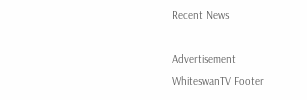Recent News

Advertisement
WhiteswanTV Footer